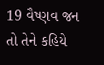19 વૈષ્ણવ જન તો તેને કહિયે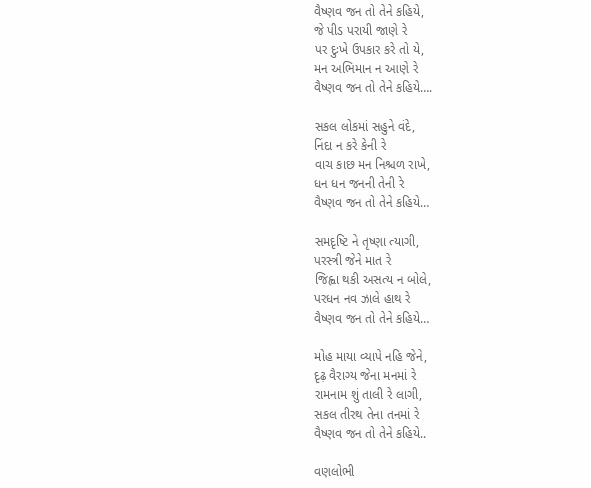વૈષ્ણવ જન તો તેને કહિયે,
જે પીડ પરાયી જાણે રે
પર દુઃખે ઉપકાર કરે તો યે,
મન અભિમાન ન આણે રે
વૈષ્ણવ જન તો તેને કહિયે….

સકલ લોકમાં સહુને વંદે,
નિંદા ન કરે કેની રે
વાચ કાછ મન નિશ્ચળ રાખે,
ધન ધન જનની તેની રે
વૈષ્ણવ જન તો તેને કહિયે…

સમદૃષ્ટિ ને તૃષ્ણા ત્યાગી,
પરસ્ત્રી જેને માત રે
જિહ્વા થકી અસત્ય ન બોલે,
પરધન નવ ઝાલે હાથ રે
વૈષ્ણવ જન તો તેને કહિયે…

મોહ માયા વ્યાપે નહિ જેને,
દૃઢ઼ વૈરાગ્ય જેના મનમાં રે
રામનામ શું તાલી રે લાગી,
સકલ તીરથ તેના તનમાં રે
વૈષ્ણવ જન તો તેને કહિયે..

વણલોભી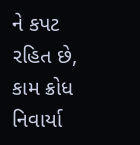ને કપટ રહિત છે,
કામ ક્રોધ નિવાર્યા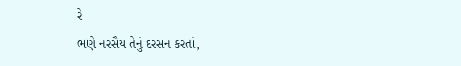રે
ભણે નરસૈય તેનું દરસન કરતાં,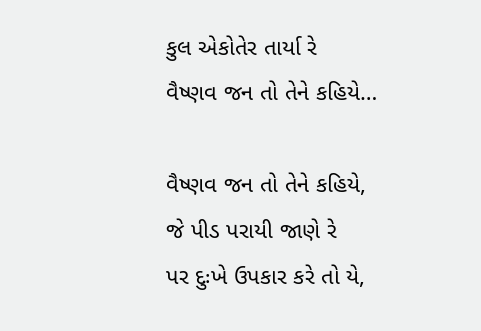કુલ એકોતેર તાર્યા રે
વૈષ્ણવ જન તો તેને કહિયે…

વૈષ્ણવ જન તો તેને કહિયે,
જે પીડ પરાયી જાણે રે
પર દુઃખે ઉપકાર કરે તો યે,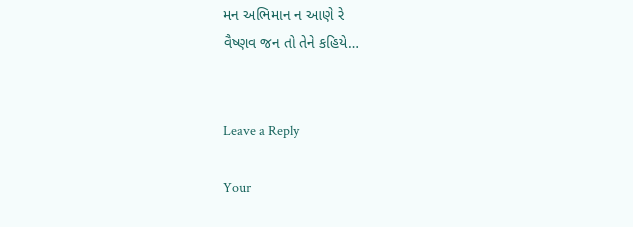મન અભિમાન ન આણે રે
વૈષ્ણવ જન તો તેને કહિયે…


Leave a Reply

Your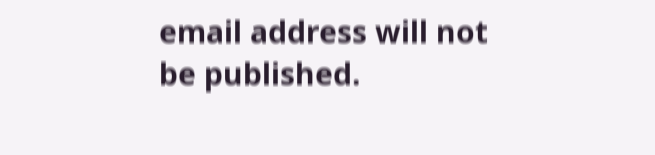email address will not be published.